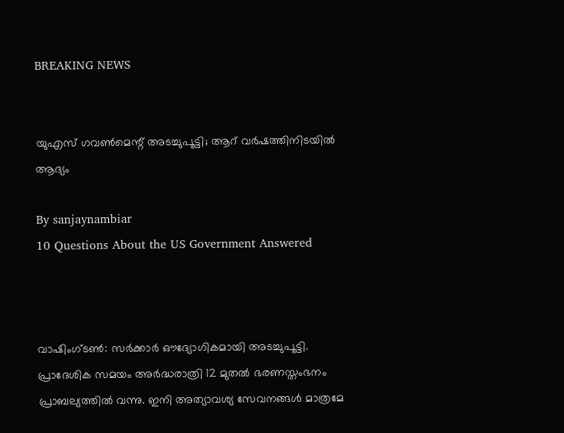BREAKING NEWS


യുഎസ് ഗവണ്‍മെന്റ് അടച്ചുപൂട്ടി; ആറ് വര്‍ഷത്തിനിടയില്‍ ആദ്യം

By sanjaynambiar
10 Questions About the US Government Answered



വാഷിംഗ്ടൺ: സര്‍ക്കാര്‍ ഔദ്യോഗികമായി അടച്ചുപൂട്ടി. പ്രാദേശിക സമയം അർദ്ധരാത്രി 12 മുതൽ ഭരണസ്തംഭനം പ്രാബല്യത്തിൽ വന്നു. ഇനി അത്യാവശ്യ സേവനങ്ങൾ മാത്രമേ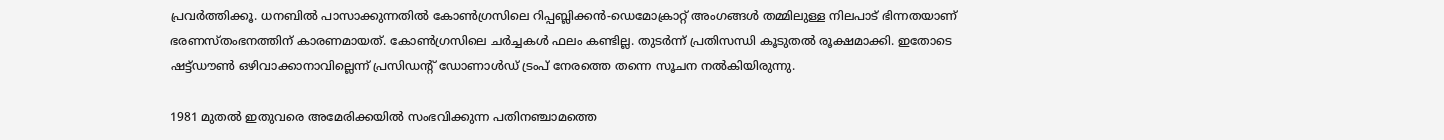പ്രവർത്തിക്കൂ. ധനബിൽ പാസാക്കുന്നതിൽ കോൺഗ്രസിലെ റിപ്പബ്ലിക്കൻ-ഡെമോക്രാറ്റ് അംഗങ്ങൾ തമ്മിലുള്ള നിലപാട് ഭിന്നതയാണ് ഭരണസ്തംഭനത്തിന് കാരണമായത്. കോൺഗ്രസിലെ ചർച്ചകൾ ഫലം കണ്ടില്ല. തുടർന്ന് പ്രതിസന്ധി കൂടുതൽ രൂക്ഷമാക്കി. ഇതോടെ ഷട്ട്ഡൗൺ ഒഴിവാക്കാനാവില്ലെന്ന് പ്രസിഡന്റ് ഡോണാൾഡ് ട്രംപ് നേരത്തെ തന്നെ സൂചന നൽകിയിരുന്നു.

1981 മുതൽ ഇതുവരെ അമേരിക്കയിൽ സംഭവിക്കുന്ന പതിനഞ്ചാമത്തെ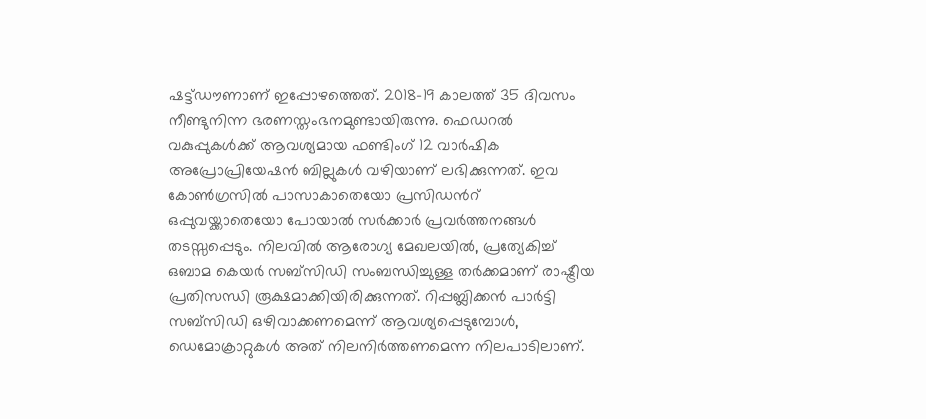ഷട്ട്ഡൗണാണ് ഇപ്പോഴത്തെത്. 2018-19 കാലത്ത് 35 ദിവസം നീണ്ടുനിന്ന ഭരണസ്തംഭനമുണ്ടായിരുന്നു. ഫെഡറൽ വകുപ്പുകൾക്ക് ആവശ്യമായ ഫണ്ടിംഗ് 12 വാർഷിക അപ്രോപ്രിയേഷൻ ബില്ലുകൾ വഴിയാണ് ലഭിക്കുന്നത്. ഇവ കോൺഗ്രസിൽ പാസാകാതെയോ പ്രസിഡൻറ് ഒപ്പുവയ്ക്കാതെയോ പോയാൽ സർക്കാർ പ്രവർത്തനങ്ങൾ തടസ്സപ്പെടും. നിലവിൽ ആരോഗ്യ മേഖലയിൽ, പ്രത്യേകിച്ച് ഒബാമ കെയർ സബ്‌സിഡി സംബന്ധിച്ചുള്ള തർക്കമാണ് രാഷ്ട്രീയ പ്രതിസന്ധി രൂക്ഷമാക്കിയിരിക്കുന്നത്. റിപ്പബ്ലിക്കൻ പാർട്ടി സബ്‌സിഡി ഒഴിവാക്കണമെന്ന് ആവശ്യപ്പെടുമ്പോൾ, ഡെമോക്രാറ്റുകൾ അത് നിലനിർത്തണമെന്ന നിലപാടിലാണ്.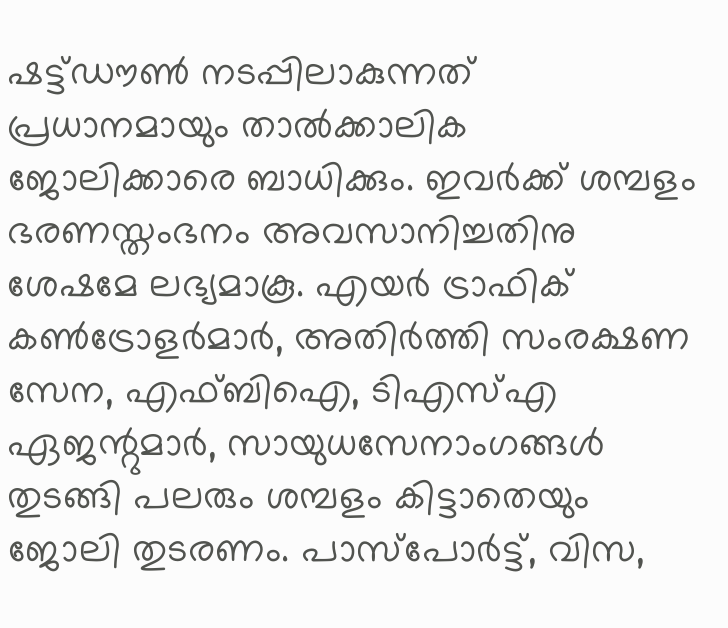ഷട്ട്ഡൗൺ നടപ്പിലാകുന്നത് പ്രധാനമായും താൽക്കാലിക ജോലിക്കാരെ ബാധിക്കും. ഇവർക്ക് ശമ്പളം ഭരണസ്തംഭനം അവസാനിച്ചതിനു ശേഷമേ ലഭ്യമാകൂ. എയർ ട്രാഫിക് കൺട്രോളർമാർ, അതിർത്തി സംരക്ഷണ സേന, എഫ്‌ബിഐ, ടിഎസ്എ ഏജന്റുമാർ, സായുധസേനാംഗങ്ങൾ തുടങ്ങി പലരും ശമ്പളം കിട്ടാതെയും ജോലി തുടരണം. പാസ്പോർട്ട്, വിസ,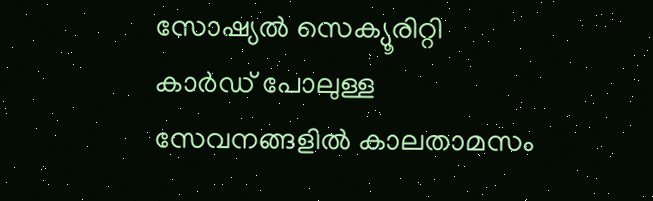സോഷ്യൽ സെക്യൂരിറ്റി കാർഡ് പോലുള്ള സേവനങ്ങളിൽ കാലതാമസം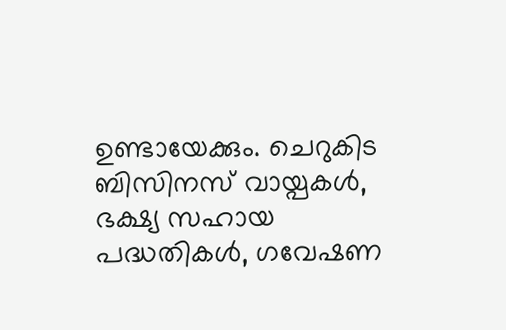ഉണ്ടായേക്കും. ചെറുകിട ബിസിനസ് വായ്പകൾ, ഭക്ഷ്യ സഹായ പദ്ധതികൾ, ഗവേഷണ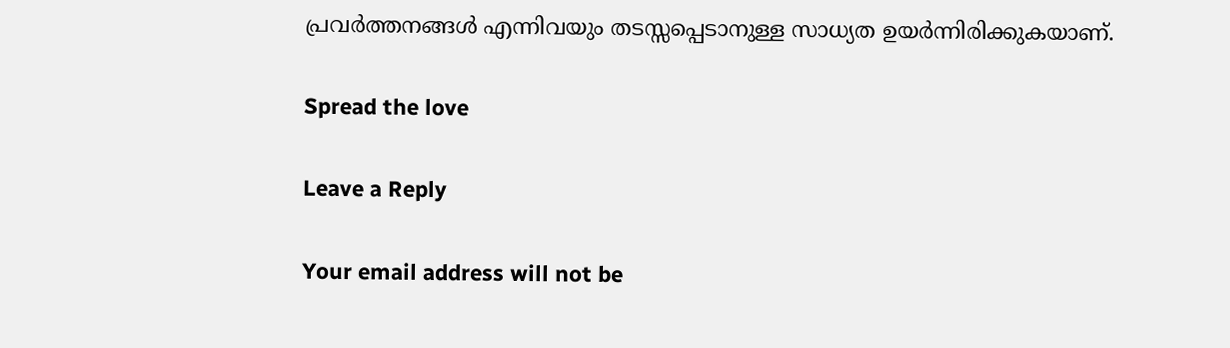പ്രവർത്തനങ്ങൾ എന്നിവയും തടസ്സപ്പെടാനുള്ള സാധ്യത ഉയർന്നിരിക്കുകയാണ്.

Spread the love

Leave a Reply

Your email address will not be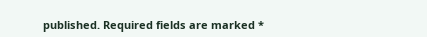published. Required fields are marked *